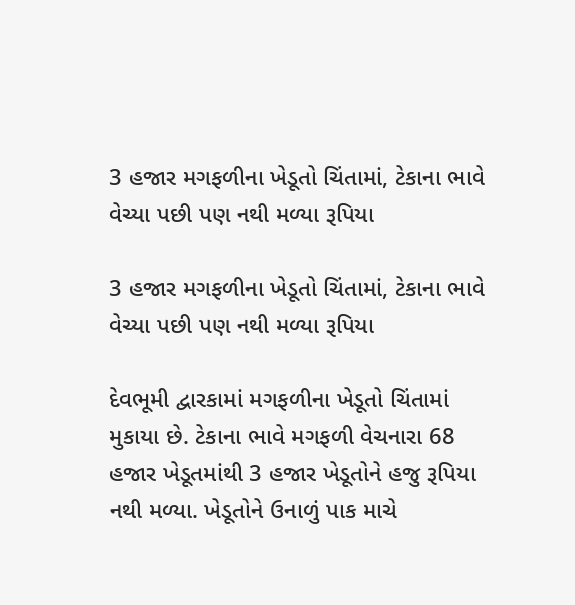3 હજાર મગફળીના ખેડૂતો ચિંતામાં, ટેકાના ભાવે વેચ્યા પછી પણ નથી મળ્યા રૂપિયા

3 હજાર મગફળીના ખેડૂતો ચિંતામાં, ટેકાના ભાવે વેચ્યા પછી પણ નથી મળ્યા રૂપિયા

દેવભૂમી દ્વારકામાં મગફળીના ખેડૂતો ચિંતામાં મુકાયા છે. ટેકાના ભાવે મગફળી વેચનારા 68 હજાર ખેડૂતમાંથી 3 હજાર ખેડૂતોને હજુ રૂપિયા નથી મળ્યા. ખેડૂતોને ઉનાળું પાક માચે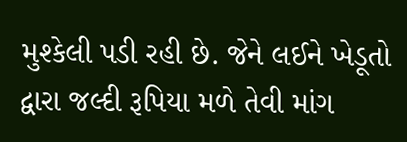મુશ્કેલી પડી રહી છે. જેને લઈને ખેડૂતો દ્વારા જલ્દી રૂપિયા મળે તેવી માંગ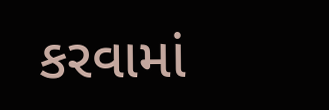કરવામાં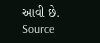આવી છે. Source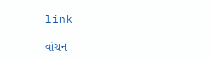link

વાંચન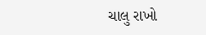ચાલુ રાખો